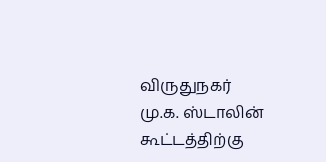விருதுநகர் மு.க. ஸ்டாலின் கூட்டத்திற்கு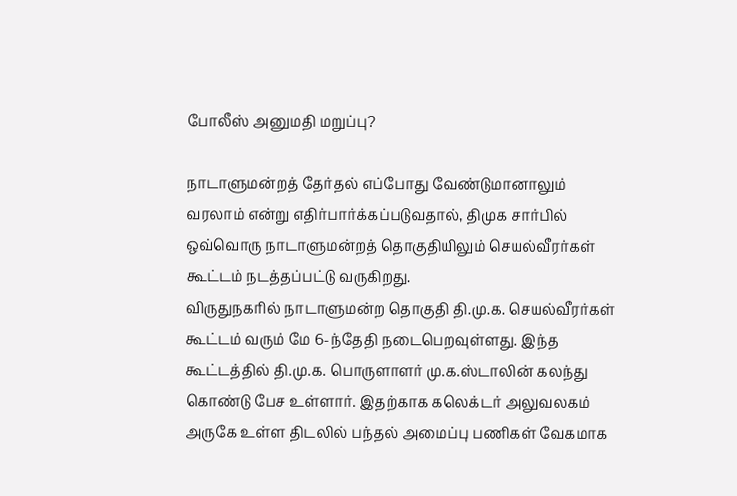போலீஸ் அனுமதி மறுப்பு?

நாடாளுமன்றத் தேர்தல் எப்போது வேண்டுமானாலும் வரலாம் என்று எதிர்பார்க்கப்படுவதால், திமுக சார்பில் ஒவ்வொரு நாடாளுமன்றத் தொகுதியிலும் செயல்வீரர்கள் கூட்டம் நடத்தப்பட்டு வருகிறது.
விருதுநகரில் நாடாளுமன்ற தொகுதி தி.மு.க. செயல்வீரர்கள் கூட்டம் வரும் மே 6-ந்தேதி நடைபெறவுள்ளது. இந்த கூட்டத்தில் தி.மு.க. பொருளாளர் மு.க.ஸ்டாலின் கலந்து கொண்டு பேச உள்ளார். இதற்காக கலெக்டர் அலுவலகம் அருகே உள்ள திடலில் பந்தல் அமைப்பு பணிகள் வேகமாக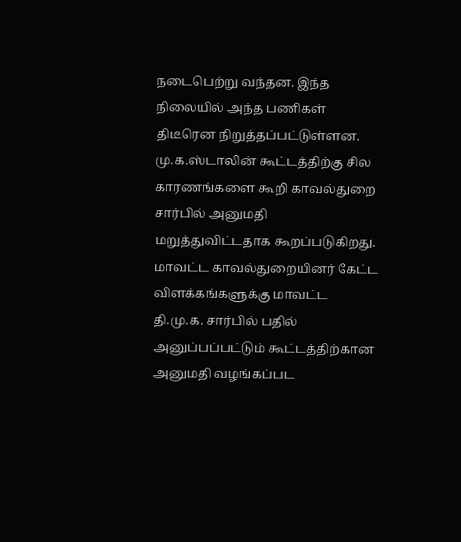நடைபெற்று வந்தன. இந்த நிலையில் அந்த பணிகள் திடீரென நிறுத்தப்பட்டுள்ளன.
மு.க.ஸ்டாலின் கூட்டத்திற்கு சில காரணங்களை கூறி காவல்துறை சார்பில் அனுமதி மறுத்துவிட்டதாக கூறப்படுகிறது. மாவட்ட காவல்துறையினர் கேட்ட விளக்கங்களுக்கு மாவட்ட தி.மு.க. சார்பில் பதில் அனுப்பப்பட்டும் கூட்டத்திற்கான அனுமதி வழங்கப்பட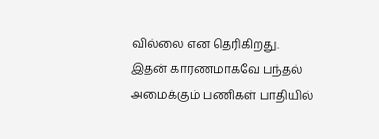வில்லை என தெரிகிறது.
இதன் காரணமாகவே பந்தல் அமைக்கும் பணிகள் பாதியில்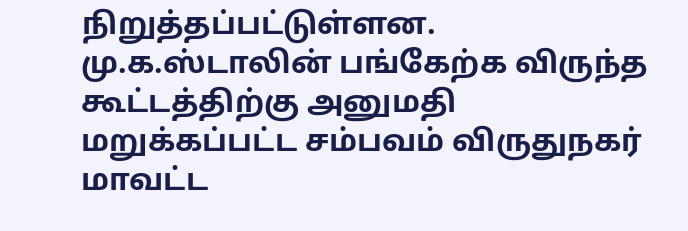நிறுத்தப்பட்டுள்ளன.
மு.க.ஸ்டாலின் பங்கேற்க விருந்த கூட்டத்திற்கு அனுமதி மறுக்கப்பட்ட சம்பவம் விருதுநகர் மாவட்ட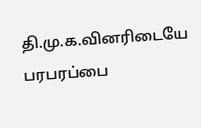தி.மு.க.வினரிடையே பரபரப்பை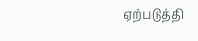ஏற்படுத்தி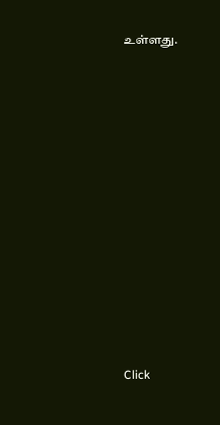உள்ளது.












Click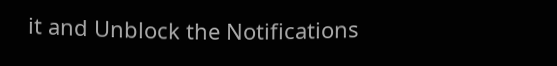it and Unblock the Notifications